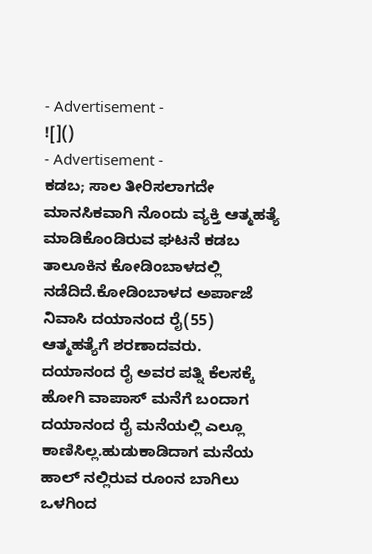- Advertisement -
![]()
- Advertisement -
ಕಡಬ; ಸಾಲ ತೀರಿಸಲಾಗದೇ ಮಾನಸಿಕವಾಗಿ ನೊಂದು ವ್ಯಕ್ತಿ ಆತ್ಮಹತ್ಯೆ ಮಾಡಿಕೊಂಡಿರುವ ಘಟನೆ ಕಡಬ ತಾಲೂಕಿನ ಕೋಡಿಂಬಾಳದಲ್ಲಿ ನಡೆದಿದೆ.ಕೋಡಿಂಬಾಳದ ಅರ್ಪಾಜೆ ನಿವಾಸಿ ದಯಾನಂದ ರೈ(55) ಆತ್ಮಹತ್ಯೆಗೆ ಶರಣಾದವರು.
ದಯಾನಂದ ರೈ ಅವರ ಪತ್ನಿ ಕೆಲಸಕ್ಕೆ ಹೋಗಿ ವಾಪಾಸ್ ಮನೆಗೆ ಬಂದಾಗ ದಯಾನಂದ ರೈ ಮನೆಯಲ್ಲಿ ಎಲ್ಲೂ ಕಾಣಿಸಿಲ್ಲ.ಹುಡುಕಾಡಿದಾಗ ಮನೆಯ ಹಾಲ್ ನಲ್ಲಿರುವ ರೂಂನ ಬಾಗಿಲು ಒಳಗಿಂದ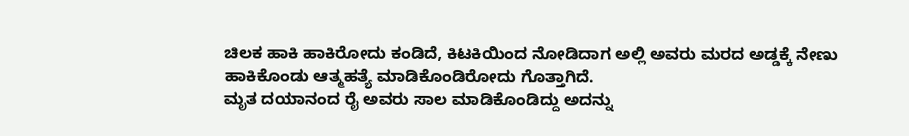ಚಿಲಕ ಹಾಕಿ ಹಾಕಿರೋದು ಕಂಡಿದೆ, ಕಿಟಕಿಯಿಂದ ನೋಡಿದಾಗ ಅಲ್ಲಿ ಅವರು ಮರದ ಅಡ್ಡಕ್ಕೆ ನೇಣು ಹಾಕಿಕೊಂಡು ಆತ್ಮಹತ್ಯೆ ಮಾಡಿಕೊಂಡಿರೋದು ಗೊತ್ತಾಗಿದೆ.
ಮೃತ ದಯಾನಂದ ರೈ ಅವರು ಸಾಲ ಮಾಡಿಕೊಂಡಿದ್ದು ಅದನ್ನು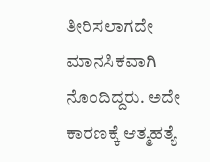ತೀರಿಸಲಾಗದೇ ಮಾನಸಿಕವಾಗಿ ನೊಂದಿದ್ದರು. ಅದೇ ಕಾರಣಕ್ಕೆ ಆತ್ಮಹತ್ಯೆ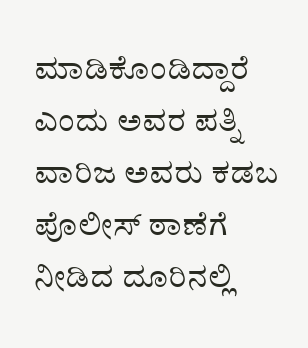ಮಾಡಿಕೊಂಡಿದ್ದಾರೆ ಎಂದು ಅವರ ಪತ್ನಿ ವಾರಿಜ ಅವರು ಕಡಬ ಪೊಲೀಸ್ ಠಾಣೆಗೆ ನೀಡಿದ ದೂರಿನಲ್ಲಿ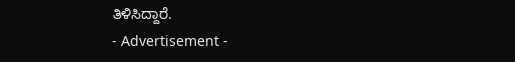ತಿಳಿಸಿದ್ದಾರೆ.
- Advertisement -